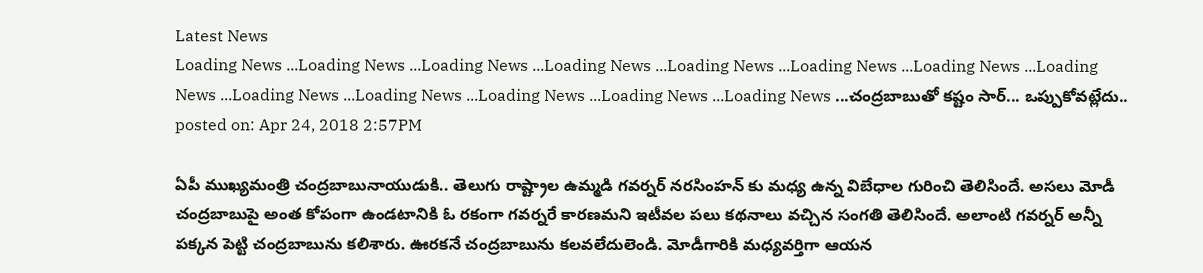Latest News
Loading News ...Loading News ...Loading News ...Loading News ...Loading News ...Loading News ...Loading News ...Loading News ...Loading News ...Loading News ...Loading News ...Loading News ...Loading News ...చంద్రబాబుతో కష్టం సార్... ఒప్పుకోవట్లేదు..
posted on: Apr 24, 2018 2:57PM

ఏపీ ముఖ్యమంత్రి చంద్రబాబునాయుడుకి.. తెలుగు రాష్ట్రాల ఉమ్మడి గవర్నర్ నరసింహన్ కు మధ్య ఉన్న విబేధాల గురించి తెలిసిందే. అసలు మోడీ చంద్రబాబుపై అంత కోపంగా ఉండటానికి ఓ రకంగా గవర్నరే కారణమని ఇటీవల పలు కథనాలు వచ్చిన సంగతి తెలిసిందే. అలాంటి గవర్నర్ అన్నీ పక్కన పెట్టి చంద్రబాబును కలిశారు. ఊరకనే చంద్రబాబును కలవలేదులెండి. మోడీగారికి మధ్యవర్తిగా ఆయన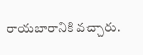రాయబారానికి వచ్చారు.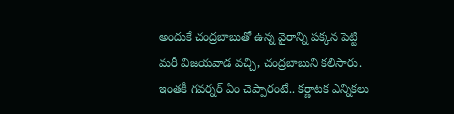అందుకే చంద్రబాబుతో ఉన్న వైరాన్ని పక్కన పెట్టి మరీ విజయవాడ వచ్చి, చంద్రబాబుని కలిసారు. ఇంతకీ గవర్నర్ ఏం చెప్పారంటే.. కర్ణాటక ఎన్నికలు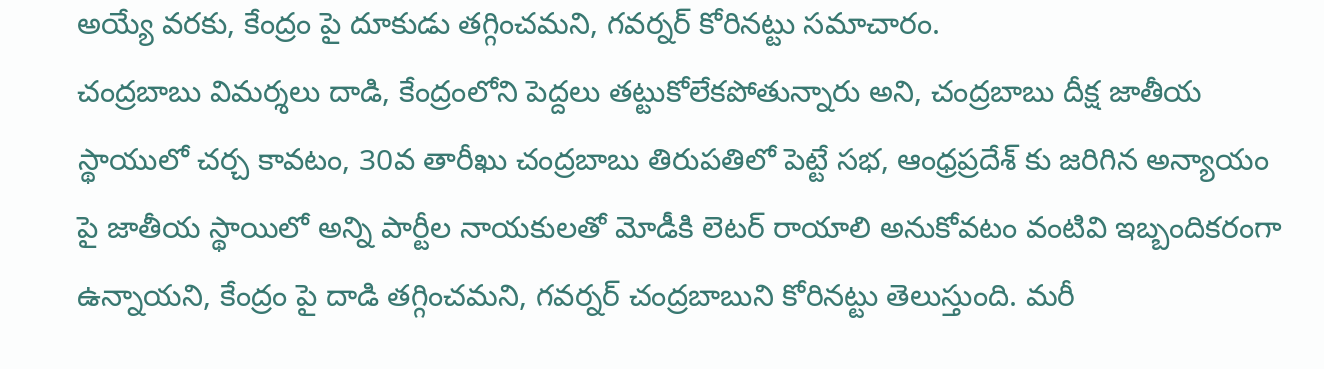అయ్యే వరకు, కేంద్రం పై దూకుడు తగ్గించమని, గవర్నర్ కోరినట్టు సమాచారం.
చంద్రబాబు విమర్శలు దాడి, కేంద్రంలోని పెద్దలు తట్టుకోలేకపోతున్నారు అని, చంద్రబాబు దీక్ష జాతీయ స్థాయులో చర్చ కావటం, 30వ తారీఖు చంద్రబాబు తిరుపతిలో పెట్టే సభ, ఆంధ్రప్రదేశ్ కు జరిగిన అన్యాయం పై జాతీయ స్థాయిలో అన్ని పార్టీల నాయకులతో మోడీకి లెటర్ రాయాలి అనుకోవటం వంటివి ఇబ్బందికరంగా ఉన్నాయని, కేంద్రం పై దాడి తగ్గించమని, గవర్నర్ చంద్రబాబుని కోరినట్టు తెలుస్తుంది. మరీ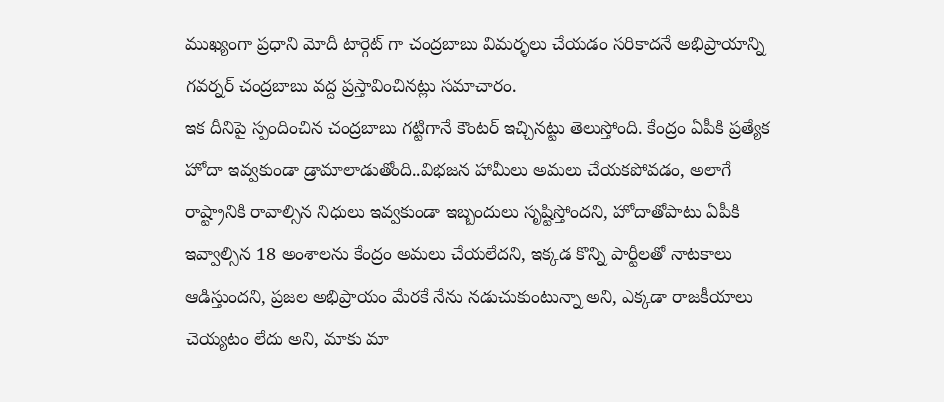ముఖ్యంగా ప్రధాని మోదీ టార్గెట్ గా చంద్రబాబు విమర్ళలు చేయడం సరికాదనే అభిప్రాయాన్ని గవర్నర్ చంద్రబాబు వద్ద ప్రస్తావించినట్లు సమాచారం.
ఇక దీనిపై స్పందించిన చంద్రబాబు గట్టిగానే కౌంటర్ ఇచ్చినట్టు తెలుస్తోంది. కేంద్రం ఏపీకి ప్రత్యేక హోదా ఇవ్వకుండా డ్రామాలాడుతోంది..విభజన హామీలు అమలు చేయకపోవడం, అలాగే రాష్ట్రానికి రావాల్సిన నిధులు ఇవ్వకుండా ఇబ్బందులు సృష్టిస్తోందని, హోదాతోపాటు ఏపీకి ఇవ్వాల్సిన 18 అంశాలను కేంద్రం అమలు చేయలేదని, ఇక్కడ కొన్ని పార్టీలతో నాటకాలు ఆడిస్తుందని, ప్రజల అభిప్రాయం మేరకే నేను నడుచుకుంటున్నా అని, ఎక్కడా రాజకీయాలు చెయ్యటం లేదు అని, మాకు మా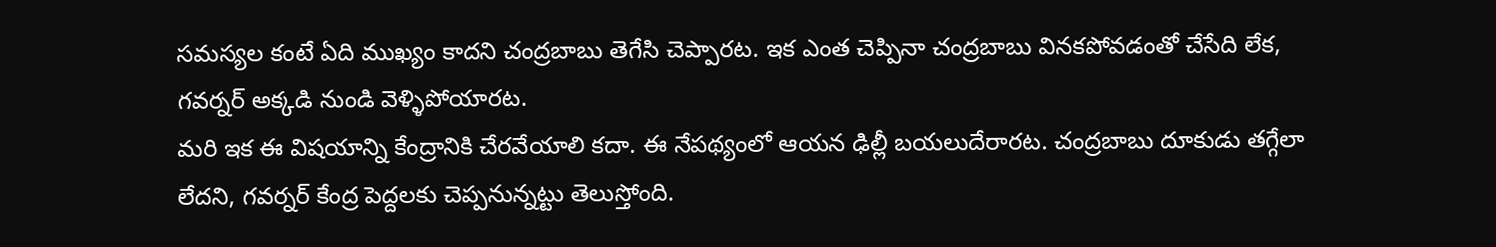సమస్యల కంటే ఏది ముఖ్యం కాదని చంద్రబాబు తెగేసి చెప్పారట. ఇక ఎంత చెప్పినా చంద్రబాబు వినకపోవడంతో చేసేది లేక, గవర్నర్ అక్కడి నుండి వెళ్ళిపోయారట.
మరి ఇక ఈ విషయాన్ని కేంద్రానికి చేరవేయాలి కదా. ఈ నేపథ్యంలో ఆయన ఢిల్లీ బయలుదేరారట. చంద్రబాబు దూకుడు తగ్గేలా లేదని, గవర్నర్ కేంద్ర పెద్దలకు చెప్పనున్నట్టు తెలుస్తోంది.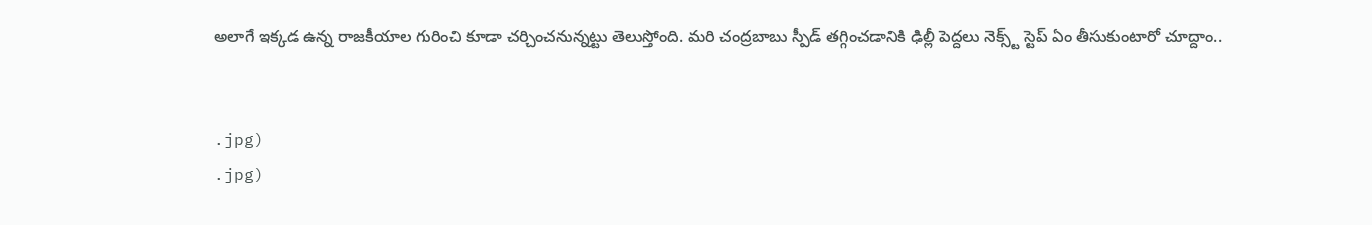అలాగే ఇక్కడ ఉన్న రాజకీయాల గురించి కూడా చర్చించనున్నట్టు తెలుస్తోంది. మరి చంద్రబాబు స్పీడ్ తగ్గించడానికి ఢిల్లీ పెద్దలు నెక్స్ట్ స్టెప్ ఏం తీసుకుంటారో చూద్దాం..


.jpg)
.jpg)